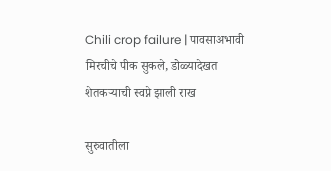Chili crop failure | पावसाअभावी मिरचीचे पीक सुकले, डोळ्यादेखत शेतकऱ्याची स्वप्ने झाली राख

सुरुवातीला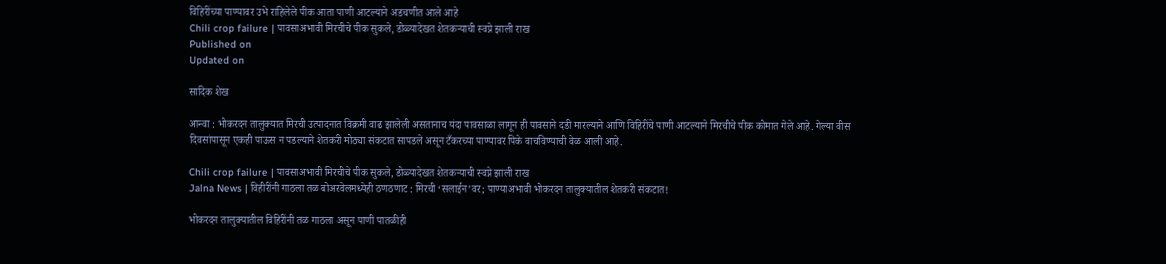विहिरींच्या पाण्यावर उभे राहिलेले पीक आता पाणी आटल्याने अडचणीत आले आहे
Chili crop failure | पावसाअभावी मिरचीचे पीक सुकले, डोळ्यादेखत शेतकऱ्याची स्वप्ने झाली राख
Published on
Updated on

सादिक शेख

आन्वा : भोकरदन तालुक्यात मिरची उत्पादनात विक्रमी वाढ झालेली असतानाच यंदा पावसाळा लागून ही पावसाने दडी मारल्याने आणि विहिरींचे पाणी आटल्याने मिरचीचे पीक कोमात गेले आहे. गेल्या वीस दिवसांपासून एकही पाऊस न पडल्याने शेतकरी मोठ्या संकटात सापडले असून टँकरच्या पाण्यावर पिके वाचविण्याची वेळ आली आहे.

Chili crop failure | पावसाअभावी मिरचीचे पीक सुकले, डोळ्यादेखत शेतकऱ्याची स्वप्ने झाली राख
Jalna News | विहीरींनी गाठला तळ बोअरवेलमध्येही ठणठणाट : मिरची ‘सलाईन’वर; पाण्याअभावी भोकरदन तालुक्यातील शेतकरी संकटात!

भोकरदन तालुक्यातील विहिरींनी तळ गाठला असून पाणी पातळीही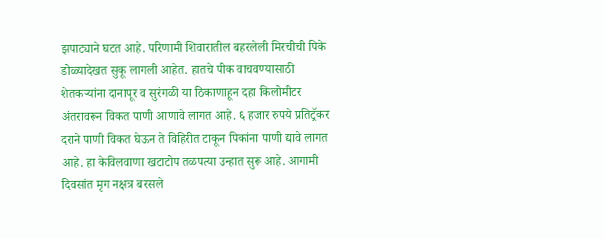झपाट्याने घटत आहे. परिणामी शिवारातील बहरलेली मिरचीची पिके डोळ्यादेखत सुकू लागली आहेत. हातचे पीक वाचवण्यासाठी शेतकऱ्यांना दानापूर व सुरंगळी या ठिकाणाहून दहा किलोमीटर अंतरावरून विकत पाणी आणावे लागत आहे. ६ हजार रुपये प्रतिट्रॅकर दराने पाणी विकत घेऊन ते विहिरीत टाकून पिकांना पाणी द्यावे लागत आहे. हा केविलवाणा खटाटोप तळपत्या उन्हात सुरू आहे. आगामी दिवसांत मृग नक्षत्र बरसले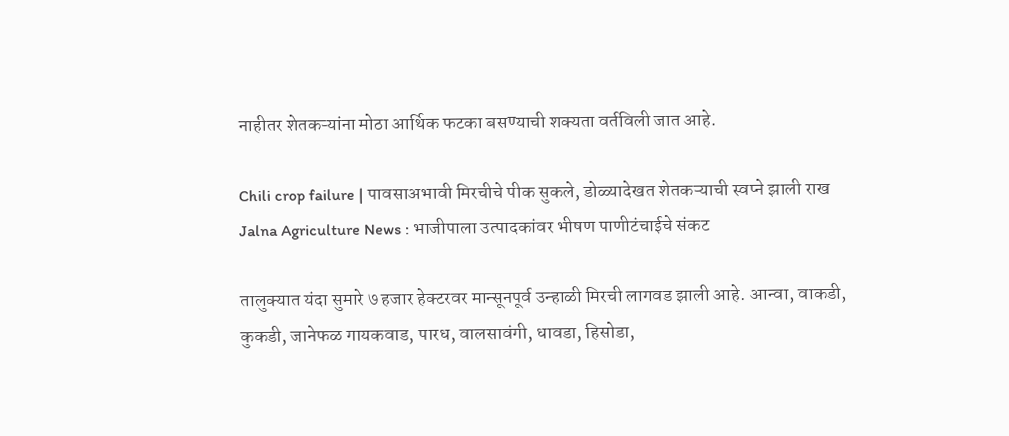नाहीतर शेतकऱ्यांना मोठा आर्थिक फटका बसण्याची शक्यता वर्तविली जात आहे.

Chili crop failure | पावसाअभावी मिरचीचे पीक सुकले, डोळ्यादेखत शेतकऱ्याची स्वप्ने झाली राख
Jalna Agriculture News : भाजीपाला उत्पादकांवर भीषण पाणीटंचाईचे संकट

तालुक्यात यंदा सुमारे ७ हजार हेक्टरवर मान्सूनपूर्व उन्हाळी मिरची लागवड झाली आहे. आन्वा, वाकडी, कुकडी, जानेफळ गायकवाड, पारध, वालसावंगी, धावडा, हिसोडा,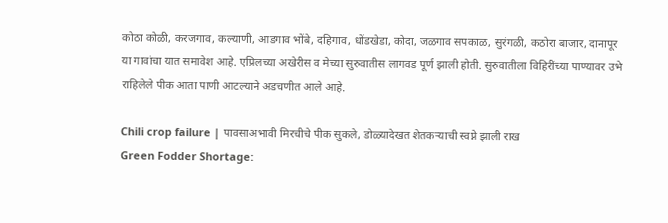कोठा कोळी, करजगाव, कल्याणी, आडगाव भोंबे, दहिगाव, धोंडखेडा, कोदा, जळगाव सपकाळ, सुरंगळी, कठोरा बाजार, दानापूर या गावांचा यात समावेश आहे. एप्रिलच्या अखेरीस व मेच्या सुरुवातीस लागवड पूर्ण झाली होती. सुरुवातीला विहिरींच्या पाण्यावर उभे राहिलेले पीक आता पाणी आटल्याने अडचणीत आले आहे.

Chili crop failure | पावसाअभावी मिरचीचे पीक सुकले, डोळ्यादेखत शेतकऱ्याची स्वप्ने झाली राख
Green Fodder Shortage: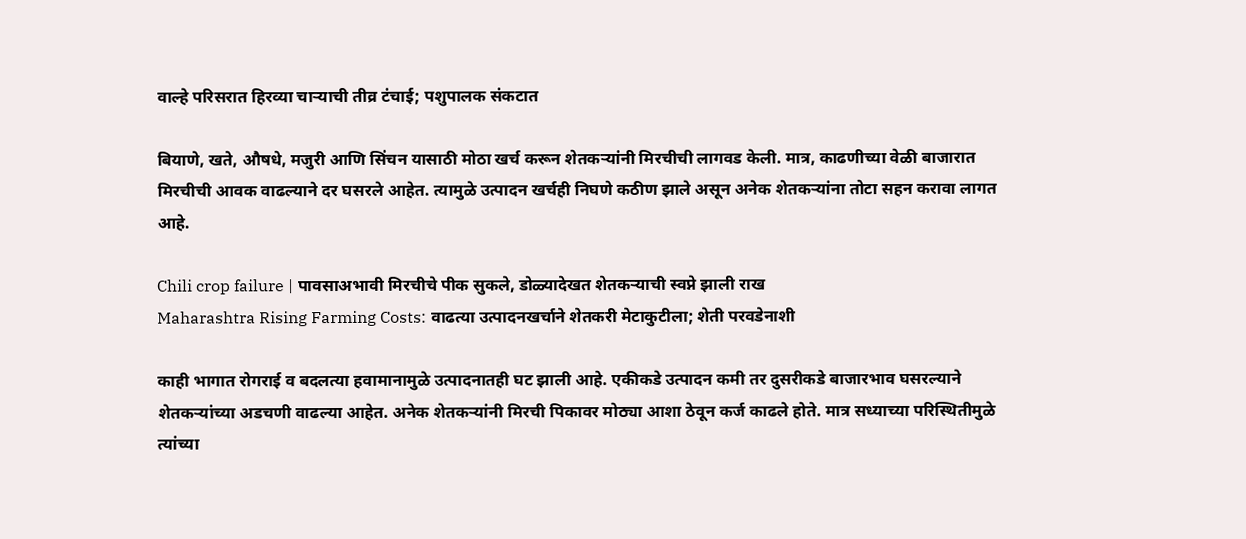वाल्हे परिसरात हिरव्या चाऱ्याची तीव्र टंचाई; पशुपालक संकटात

बियाणे, खते, औषधे, मजुरी आणि सिंचन यासाठी मोठा खर्च करून शेतकऱ्यांनी मिरचीची लागवड केली. मात्र, काढणीच्या वेळी बाजारात मिरचीची आवक वाढल्याने दर घसरले आहेत. त्यामुळे उत्पादन खर्चही निघणे कठीण झाले असून अनेक शेतकऱ्यांना तोटा सहन करावा लागत आहे.

Chili crop failure | पावसाअभावी मिरचीचे पीक सुकले, डोळ्यादेखत शेतकऱ्याची स्वप्ने झाली राख
Maharashtra Rising Farming Costs: वाढत्या उत्पादनखर्चाने शेतकरी मेटाकुटीला; शेती परवडेनाशी

काही भागात रोगराई व बदलत्या हवामानामुळे उत्पादनातही घट झाली आहे. एकीकडे उत्पादन कमी तर दुसरीकडे बाजारभाव घसरल्याने शेतकऱ्यांच्या अडचणी वाढल्या आहेत. अनेक शेतकऱ्यांनी मिरची पिकावर मोठ्या आशा ठेवून कर्ज काढले होते. मात्र सध्याच्या परिस्थितीमुळे त्यांच्या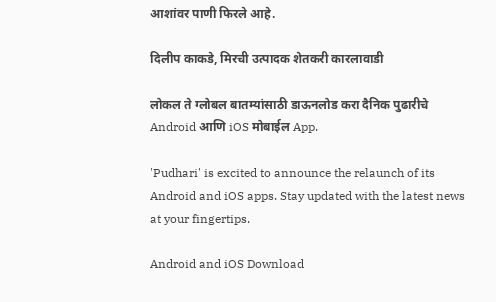आशांवर पाणी फिरले आहे.

दिलीप काकडे, मिरची उत्पादक शेतकरी कारलावाडी

लोकल ते ग्लोबल बातम्यांसाठी डाऊनलोड करा दैनिक पुढारीचे Android आणि iOS मोबाईल App.

'Pudhari' is excited to announce the relaunch of its Android and iOS apps. Stay updated with the latest news at your fingertips.

Android and iOS Download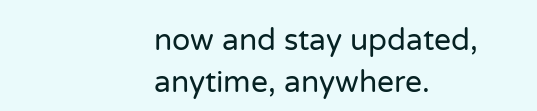now and stay updated, anytime, anywhere.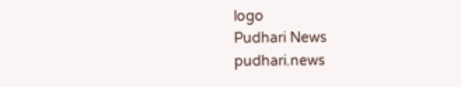logo
Pudhari News
pudhari.news